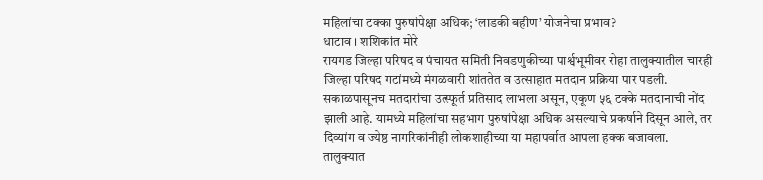महिलांचा टक्का पुरुषांपेक्षा अधिक; ‘लाडकी बहीण’ योजनेचा प्रभाव?
धाटाव । शशिकांत मोरे
रायगड जिल्हा परिषद व पंचायत समिती निवडणुकीच्या पार्श्वभूमीवर रोहा तालुक्यातील चारही जिल्हा परिषद गटांमध्ये मंगळवारी शांततेत व उत्साहात मतदान प्रक्रिया पार पडली. सकाळपासूनच मतदारांचा उत्स्फूर्त प्रतिसाद लाभला असून, एकूण ५६ टक्के मतदानाची नोंद झाली आहे. यामध्ये महिलांचा सहभाग पुरुषांपेक्षा अधिक असल्याचे प्रकर्षाने दिसून आले, तर दिव्यांग व ज्येष्ठ नागरिकांनीही लोकशाहीच्या या महापर्वात आपला हक्क बजावला.
तालुक्यात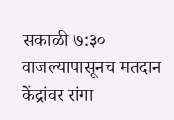सकाळी ७:३० वाजल्यापासूनच मतदान केंद्रांवर रांगा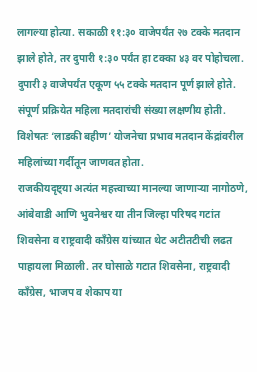लागल्या होत्या. सकाळी ११:३० वाजेपर्यंत २७ टक्के मतदान झाले होते, तर दुपारी १:३० पर्यंत हा टक्का ४३ वर पोहोचला. दुपारी ३ वाजेपर्यंत एकूण ५५ टक्के मतदान पूर्ण झाले होते. संपूर्ण प्रक्रियेत महिला मतदारांची संख्या लक्षणीय होती. विशेषतः ‘लाडकी बहीण’ योजनेचा प्रभाव मतदान केंद्रांवरील महिलांच्या गर्दीतून जाणवत होता.
राजकीयदृष्ट्या अत्यंत महत्त्वाच्या मानल्या जाणाऱ्या नागोठणे, आंबेवाडी आणि भुवनेश्वर या तीन जिल्हा परिषद गटांत शिवसेना व राष्ट्रवादी काँग्रेस यांच्यात थेट अटीतटीची लढत पाहायला मिळाली. तर घोसाळे गटात शिवसेना, राष्ट्रवादी काँग्रेस, भाजप व शेकाप या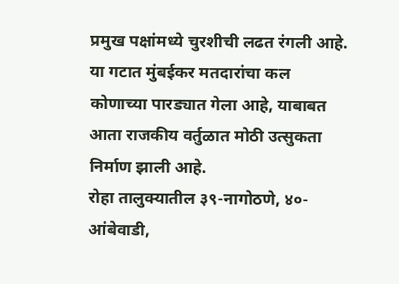प्रमुख पक्षांमध्ये चुरशीची लढत रंगली आहे. या गटात मुंबईकर मतदारांचा कल कोणाच्या पारड्यात गेला आहे, याबाबत आता राजकीय वर्तुळात मोठी उत्सुकता निर्माण झाली आहे.
रोहा तालुक्यातील ३९-नागोठणे, ४०-आंबेवाडी,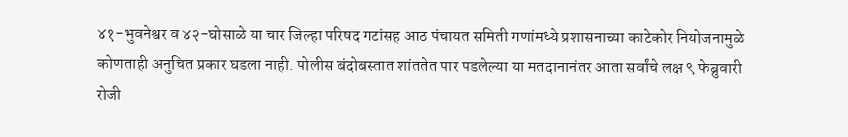४१-भुवनेश्वर व ४२-घोसाळे या चार जिल्हा परिषद गटांसह आठ पंचायत समिती गणांमध्ये प्रशासनाच्या काटेकोर नियोजनामुळे कोणताही अनुचित प्रकार घडला नाही. पोलीस बंदोबस्तात शांततेत पार पडलेल्या या मतदानानंतर आता सर्वांचे लक्ष ९ फेब्रुवारी रोजी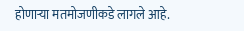होणाऱ्या मतमोजणीकडे लागले आहे.